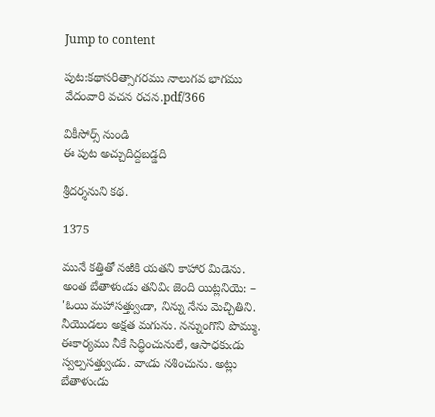Jump to content

పుట:కథాసరిత్సాగరము నాలుగవ భాగము వేదంవారి వచన రచన.pdf/366

వికీసోర్స్ నుండి
ఈ పుట అచ్చుదిద్దబడ్డది

శ్రీదర్శనుని కథ.

1375

మునే కత్తితో నఱికి యతని కాహార మిడెను. అంత బేతాళుఁడు తనివిఁ జెంది యిట్లనియె: – 'ఓయి మహాసత్త్వుఁడా, నిన్ను నేను మెచ్చితిని. నీయొడలు అక్షత మగును. నన్నుంగొని పొమ్ము. ఈకార్యము నీకే సిద్ధించునులే, ఆసాధకుఁడు స్వల్పసత్త్వుఁడు. వాఁడు నశించును. అట్లు బేతాళుఁడు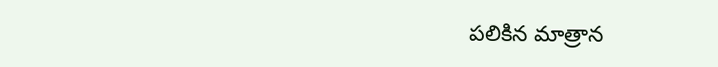పలికిన మాత్రాన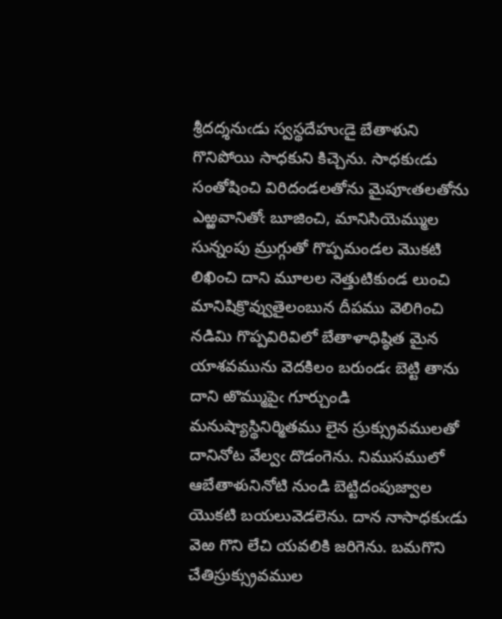శ్రీదద్శనుఁడు స్వస్థదేహుఁడై బేతాళుని గొనిపోయి సాధకుని కిచ్చెను. సాధకుఁడు సంతోషించి విరిదండలతోను మైపూఁతలతోను ఎఱ్ఱవానితోఁ బూజించి, మానిసియెమ్ముల సున్నంపు మ్రుగ్గుతో గొప్పమండల మొకటి లిఖించి దాని మూలల నెత్తుటికుండ లుంచి మానిషిక్రొవ్వుతైలంబున దీపము వెలిగించి నడిమి గొప్పవిరివిలో బేతాళాధిష్ఠిత మైన యాశవమును వెదకిలం బరుండఁ బెట్టి తాను దాని ఱొమ్ముపైఁ గూర్చుండి మనుష్యాస్థినిర్మితము లైన స్రుక్స్రువములతో దానినోట వేల్వఁ దొడంగెను. నిముసములో ఆబేతాళునినోటి నుండి బెట్టిదంపుజ్వాల యొకటి బయలువెడలెను. దాన నాసాధకుఁడు వెఱ గొని లేచి యవలికి జరిగెను. బమగొని చేతిస్రుక్స్రువముల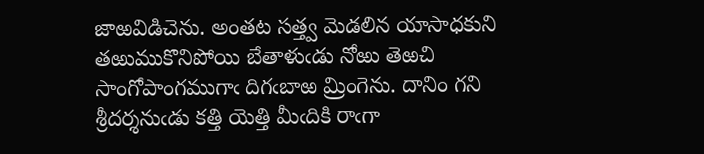జాఱవిడిచెను. అంతట సత్త్వ మెడలిన యాసాధకుని తఱుముకొనిపోయి బేతాళుఁడు నోఱు తెఱచి సాంగోపాంగముగాఁ దిగఁబాఱ మ్రింగెను. దానిం గని శ్రీదర్శనుఁడు కత్తి యెత్తి మీఁదికి రాఁగా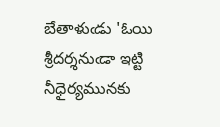బేతాళుఁడు 'ఓయి శ్రీదర్శనుఁడా ఇట్టి నీధైర్యమునకు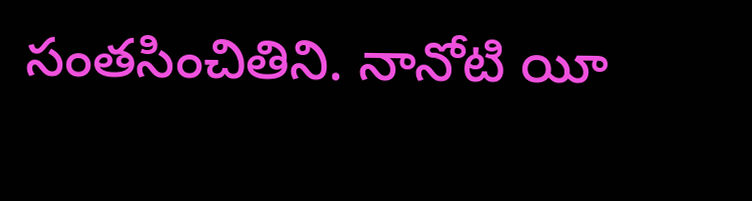సంతసించితిని. నానోటి యీ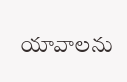యావాలను